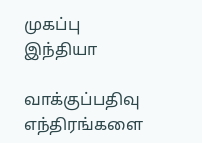முகப்பு
இந்தியா

வாக்குப்பதிவு எந்திரங்களை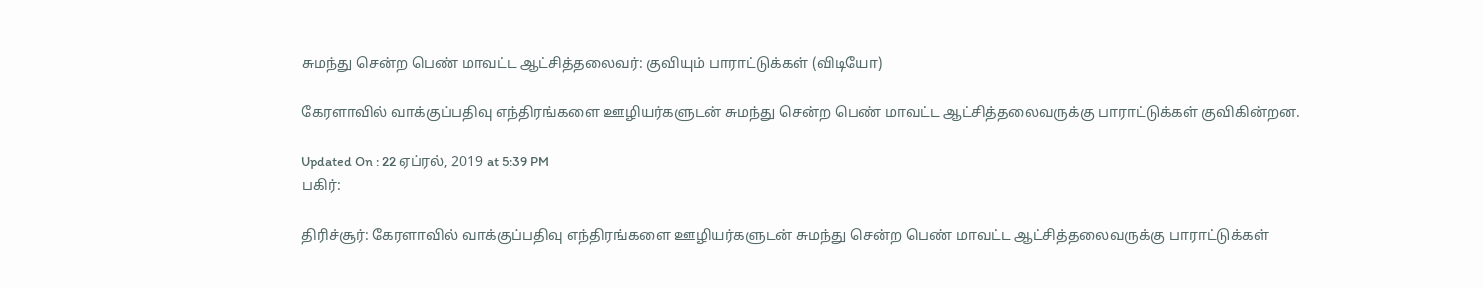சுமந்து சென்ற பெண் மாவட்ட ஆட்சித்தலைவர்: குவியும் பாராட்டுக்கள் (விடியோ)

கேரளாவில் வாக்குப்பதிவு எந்திரங்களை ஊழியர்களுடன் சுமந்து சென்ற பெண் மாவட்ட ஆட்சித்தலைவருக்கு பாராட்டுக்கள் குவிகின்றன.

Updated On : 22 ஏப்ரல், 2019 at 5:39 PM
பகிர்:

திரிச்சூர்: கேரளாவில் வாக்குப்பதிவு எந்திரங்களை ஊழியர்களுடன் சுமந்து சென்ற பெண் மாவட்ட ஆட்சித்தலைவருக்கு பாராட்டுக்கள்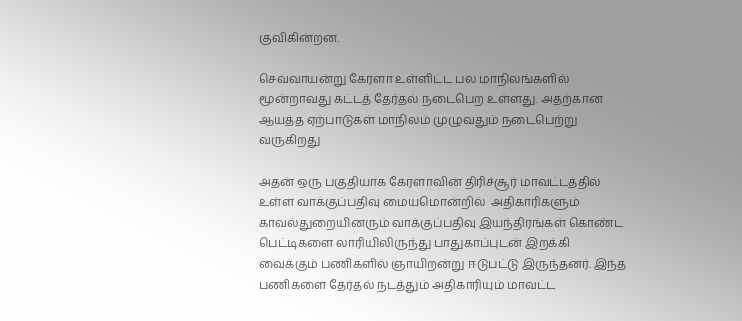குவிகின்றன.

செவ்வாயன்று கேரளா உள்ளிட்ட பல மாநிலங்களில் மூன்றாவது கட்டத் தேர்தல் நடைபெற உள்ளது. அதற்கான ஆயத்த ஏற்பாடுகள் மாநிலம் முழுவதும் நடைபெற்று வருகிறது

அதன் ஒரு பகுதியாக கேரளாவின் திரிச்சூர் மாவட்டத்தில் உள்ள வாக்குப்பதிவு மையமொன்றில்  அதிகாரிகளும் காவல்துறையினரும் வாக்குப்பதிவு இயந்திரங்கள் கொண்ட பெட்டிகளை லாரியிலிருந்து பாதுகாப்புடன் இறக்கி வைக்கும் பணிகளில் ஞாயிறன்று ஈடுபட்டு இருந்தனர். இந்த பணிகளை தேர்தல் நடத்தும் அதிகாரியும் மாவட்ட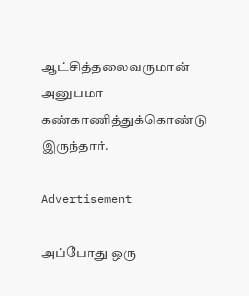ஆட்சித்தலைவருமான் அனுபமா கண்காணித்துக்கொண்டு இருந்தார்.

Advertisement

அப்போது ஒரு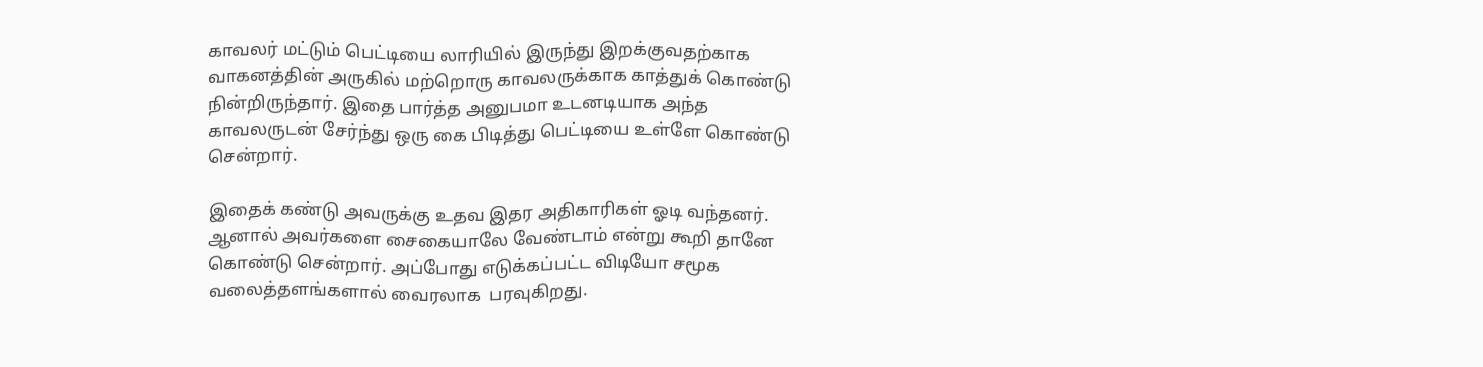காவலர் மட்டும் பெட்டியை லாரியில் இருந்து இறக்குவதற்காக வாகனத்தின் அருகில் மற்றொரு காவலருக்காக காத்துக் கொண்டு நின்றிருந்தார். இதை பார்த்த அனுபமா உடனடியாக அந்த காவலருடன் சேர்ந்து ஒரு கை பிடித்து பெட்டியை உள்ளே கொண்டு சென்றார்.

இதைக் கண்டு அவருக்கு உதவ இதர அதிகாரிகள் ஓடி வந்தனர். ஆனால் அவர்களை சைகையாலே வேண்டாம் என்று கூறி தானே கொண்டு சென்றார். அப்போது எடுக்கப்பட்ட விடியோ சமூக வலைத்தளங்களால் வைரலாக  பரவுகிறது.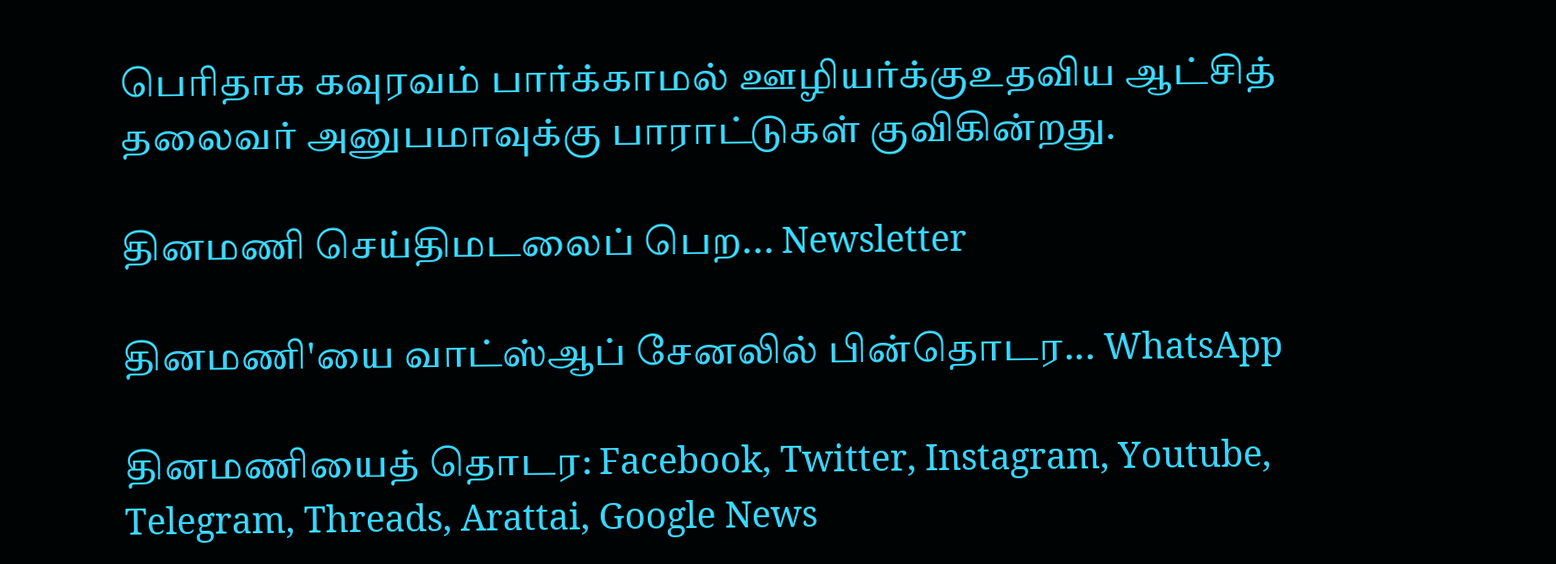பெரிதாக கவுரவம் பார்க்காமல் ஊழியர்க்குஉதவிய ஆட்சித் தலைவர் அனுபமாவுக்கு பாராட்டுகள் குவிகின்றது.

தினமணி செய்திமடலைப் பெற... Newsletter

தினமணி'யை வாட்ஸ்ஆப் சேனலில் பின்தொடர... WhatsApp

தினமணியைத் தொடர: Facebook, Twitter, Instagram, Youtube, Telegram, Threads, Arattai, Google News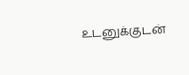உடனுக்குடன்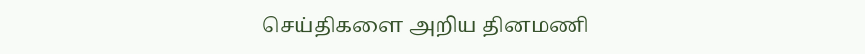செய்திகளை அறிய தினமணி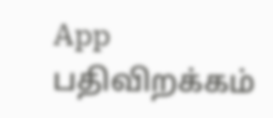App பதிவிறக்கம்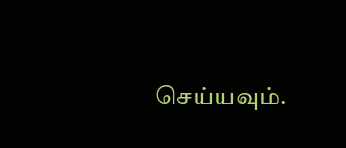செய்யவும்.